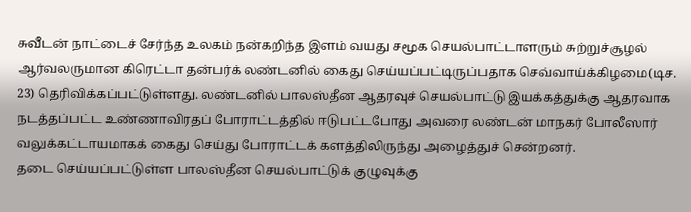சுவீடன் நாட்டைச் சேர்ந்த உலகம் நன்கறிந்த இளம் வயது சமூக செயல்பாட்டாளரும் சுற்றுச்சூழல் ஆர்வலருமான கிரெட்டா தன்பர்க் லண்டனில் கைது செய்யப்பட்டிருப்பதாக செவ்வாய்க்கிழமை(டிச. 23) தெரிவிக்கப்பட்டுள்ளது. லண்டனில் பாலஸ்தீன ஆதரவுச் செயல்பாட்டு இயக்கத்துக்கு ஆதரவாக நடத்தப்பட்ட உண்ணாவிரதப் போராட்டத்தில் ஈடுபட்டபோது அவரை லண்டன் மாநகர் போலீஸார் வலுக்கட்டாயமாகக் கைது செய்து போராட்டக் களத்திலிருந்து அழைத்துச் சென்றனர்.
தடை செய்யப்பட்டுள்ள பாலஸ்தீன செயல்பாட்டுக் குழுவுக்கு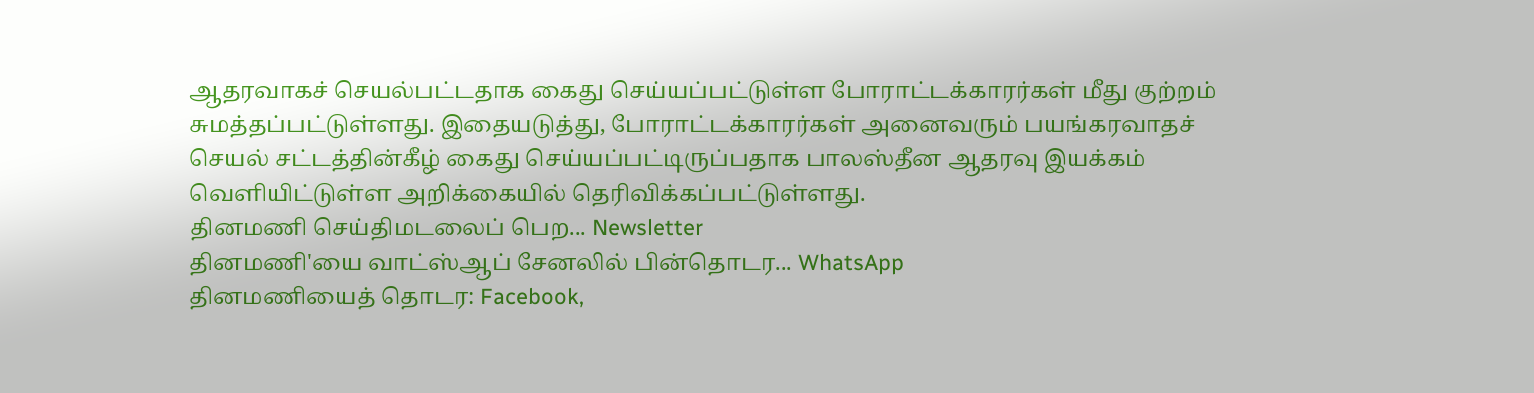ஆதரவாகச் செயல்பட்டதாக கைது செய்யப்பட்டுள்ள போராட்டக்காரர்கள் மீது குற்றம் சுமத்தப்பட்டுள்ளது. இதையடுத்து, போராட்டக்காரர்கள் அனைவரும் பயங்கரவாதச் செயல் சட்டத்தின்கீழ் கைது செய்யப்பட்டிருப்பதாக பாலஸ்தீன ஆதரவு இயக்கம் வெளியிட்டுள்ள அறிக்கையில் தெரிவிக்கப்பட்டுள்ளது.
தினமணி செய்திமடலைப் பெற... Newsletter
தினமணி'யை வாட்ஸ்ஆப் சேனலில் பின்தொடர... WhatsApp
தினமணியைத் தொடர: Facebook,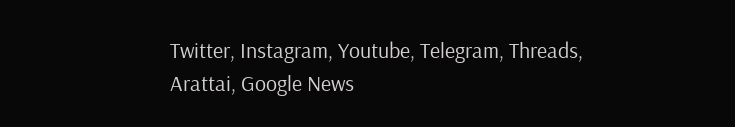Twitter, Instagram, Youtube, Telegram, Threads, Arattai, Google News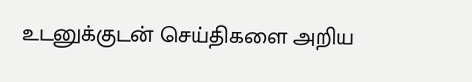உடனுக்குடன் செய்திகளை அறிய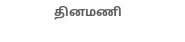தினமணி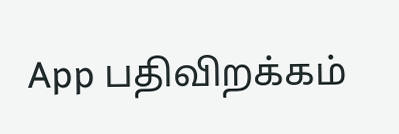App பதிவிறக்கம்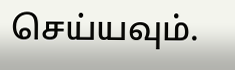செய்யவும்.